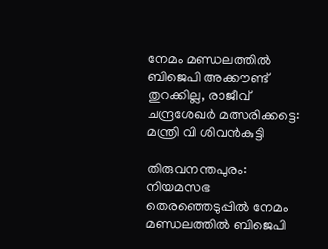നേമം മണ്ഡലത്തില്‍ ബിജെപി അക്കൗണ്ട് തുറക്കില്ല, രാജീവ് ചന്ദ്രശേഖര്‍ മത്സരിക്കട്ടെ: മന്ത്രി വി ശിവന്‍കുട്ടി

തിരുവനന്തപുരം: നിയമസഭ തെരഞ്ഞെടുപ്പില്‍ നേമം മണ്ഡലത്തില്‍ ബിജെപി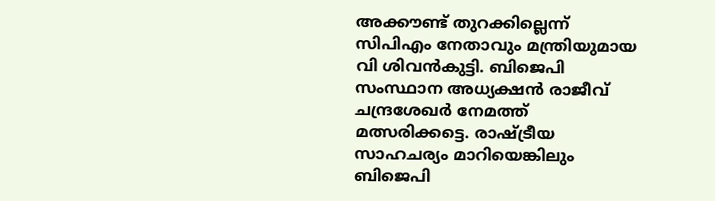അക്കൗണ്ട് തുറക്കില്ലെന്ന് സിപിഎം നേതാവും മന്ത്രിയുമായ വി ശിവന്‍കുട്ടി. ബിജെപി സംസ്ഥാന അധ്യക്ഷന്‍ രാജീവ് ചന്ദ്രശേഖര്‍ നേമത്ത് മത്സരിക്കട്ടെ. രാഷ്ട്രീയ സാഹചര്യം മാറിയെങ്കിലും ബിജെപി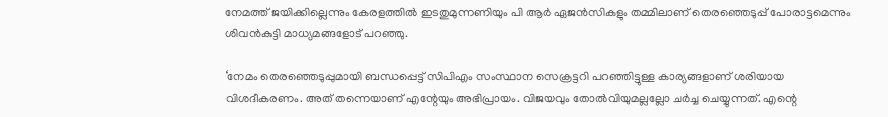നേമത്ത് ജയിക്കില്ലെന്നും കേരളത്തില്‍ ഇടതുമുന്നണിയും പി ആര്‍ ഏജന്‍സികളും തമ്മിലാണ് തെരഞ്ഞെടുപ്പ് പോരാട്ടമെന്നും ശിവന്‍കുട്ടി മാധ്യമങ്ങളോട് പറഞ്ഞു.

‘നേമം തെരഞ്ഞെടുപ്പുമായി ബന്ധപ്പെട്ട് സിപിഎം സംസ്ഥാന സെക്രട്ടറി പറഞ്ഞിട്ടുള്ള കാര്യങ്ങളാണ് ശരിയായ വിശദീകരണം. അത് തന്നെയാണ് എന്റേയും അഭിപ്രായം. വിജയവും തോല്‍വിയുമല്ലല്ലോ ചര്‍ച്ച ചെയ്യുന്നത്. എന്റെ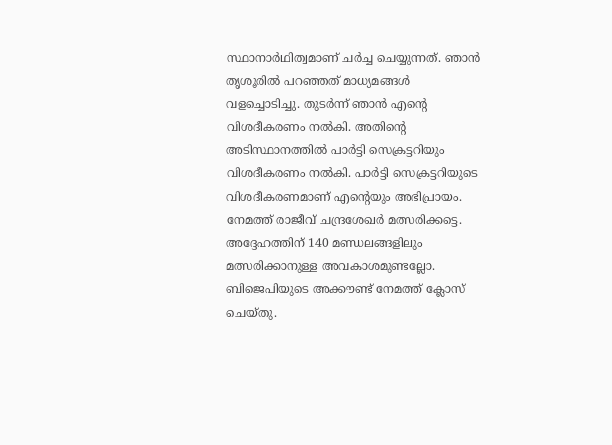സ്ഥാനാര്‍ഥിത്വമാണ് ചര്‍ച്ച ചെയ്യുന്നത്. ഞാന്‍ തൃശൂരില്‍ പറഞ്ഞത് മാധ്യമങ്ങള്‍ വളച്ചൊടിച്ചു. തുടര്‍ന്ന് ഞാന്‍ എന്റെ വിശദീകരണം നല്‍കി. അതിന്റെ അടിസ്ഥാനത്തില്‍ പാര്‍ട്ടി സെക്രട്ടറിയും വിശദീകരണം നല്‍കി. പാര്‍ട്ടി സെക്രട്ടറിയുടെ വിശദീകരണമാണ് എന്റെയും അഭിപ്രായം. നേമത്ത് രാജീവ് ചന്ദ്രശേഖര്‍ മത്സരിക്കട്ടെ. അദ്ദേഹത്തിന് 140 മണ്ഡലങ്ങളിലും മത്സരിക്കാനുള്ള അവകാശമുണ്ടല്ലോ. ബിജെപിയുടെ അക്കൗണ്ട് നേമത്ത് ക്ലോസ് ചെയ്തു.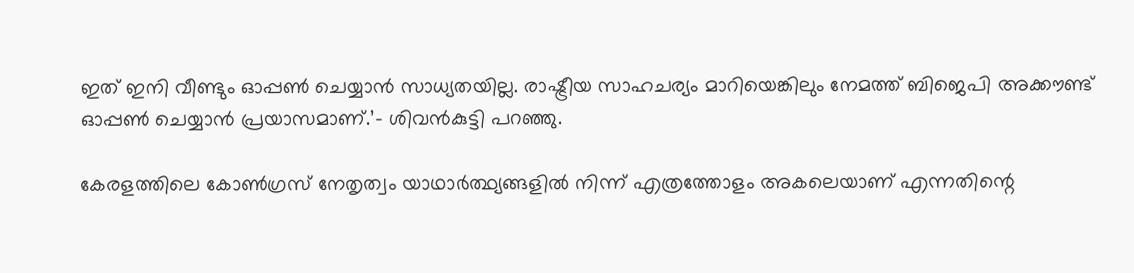ഇത് ഇനി വീണ്ടും ഓപ്പണ്‍ ചെയ്യാന്‍ സാധ്യതയില്ല. രാഷ്ട്രീയ സാഹചര്യം മാറിയെങ്കിലും നേമത്ത് ബിജെപി അക്കൗണ്ട് ഓപ്പണ്‍ ചെയ്യാന്‍ പ്രയാസമാണ്.’- ശിവന്‍കുട്ടി പറഞ്ഞു.

കേരളത്തിലെ കോണ്‍ഗ്രസ് നേതൃത്വം യാഥാര്‍ത്ഥ്യങ്ങളില്‍ നിന്ന് എത്രത്തോളം അകലെയാണ് എന്നതിന്റെ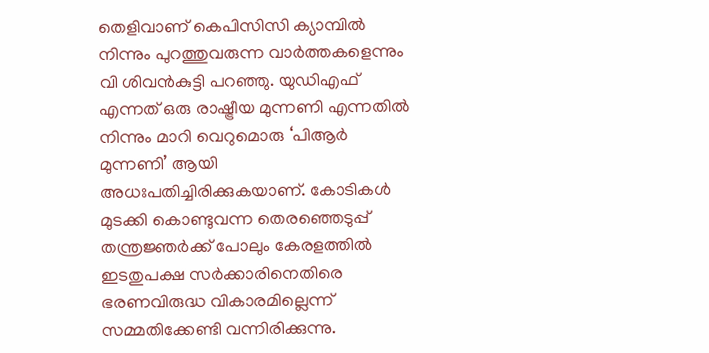തെളിവാണ് കെപിസിസി ക്യാമ്പില്‍ നിന്നും പുറത്തുവരുന്ന വാര്‍ത്തകളെന്നും വി ശിവന്‍കുട്ടി പറഞ്ഞു. യുഡിഎഫ് എന്നത് ഒരു രാഷ്ട്രീയ മുന്നണി എന്നതില്‍ നിന്നും മാറി വെറുമൊരു ‘പിആര്‍ മുന്നണി’ ആയി അധഃപതിച്ചിരിക്കുകയാണ്. കോടികള്‍ മുടക്കി കൊണ്ടുവന്ന തെരഞ്ഞെടുപ്പ് തന്ത്രജ്ഞര്‍ക്ക് പോലും കേരളത്തില്‍ ഇടതുപക്ഷ സര്‍ക്കാരിനെതിരെ ഭരണവിരുദ്ധ വികാരമില്ലെന്ന് സമ്മതിക്കേണ്ടി വന്നിരിക്കുന്നു.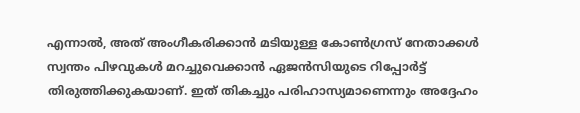എന്നാല്‍, അത് അംഗീകരിക്കാന്‍ മടിയുള്ള കോണ്‍ഗ്രസ് നേതാക്കള്‍ സ്വന്തം പിഴവുകള്‍ മറച്ചുവെക്കാന്‍ ഏജന്‍സിയുടെ റിപ്പോര്‍ട്ട് തിരുത്തിക്കുകയാണ്. ഇത് തികച്ചും പരിഹാസ്യമാണെന്നും അദ്ദേഹം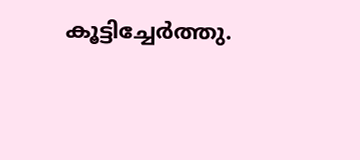കൂട്ടിച്ചേര്‍ത്തു.